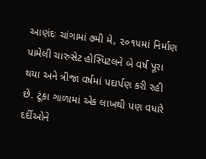આણંદઃ ચાંગામાં ૭મી મે, ૨૦૧૫માં નિર્માણ પામેલી ચારુસેટ હોસ્પિટલને બે વર્ષ પૂરા થયા અને ત્રીજા વર્ષમાં પદાર્પણ કરી રહી છે. ટૂંકા ગાળામાં એક લાખથી પણ વધારે દર્દીઓને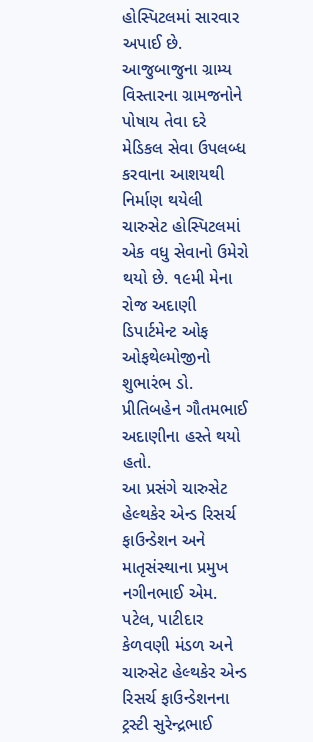હોસ્પિટલમાં સારવાર અપાઈ છે. આજુબાજુના ગ્રામ્ય વિસ્તારના ગ્રામજનોને પોષાય તેવા દરે મેડિકલ સેવા ઉપલબ્ધ કરવાના આશયથી નિર્માણ થયેલી ચારુસેટ હોસ્પિટલમાં એક વધુ સેવાનો ઉમેરો થયો છે. ૧૯મી મેના રોજ અદાણી ડિપાર્ટમેન્ટ ઓફ ઓફથેલ્મોજીનો શુભારંભ ડો. પ્રીતિબહેન ગૌતમભાઈ અદાણીના હસ્તે થયો હતો.
આ પ્રસંગે ચારુસેટ હેલ્થકેર એન્ડ રિસર્ચ ફાઉન્ડેશન અને માતૃસંસ્થાના પ્રમુખ નગીનભાઈ એમ. પટેલ, પાટીદાર કેળવણી મંડળ અને ચારુસેટ હેલ્થકેર એન્ડ રિસર્ચ ફાઉન્ડેશનના ટ્રસ્ટી સુરેન્દ્રભાઈ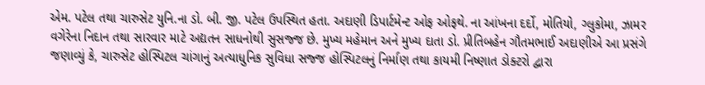એમ. પટેલ તથા ચારુસેટ યુનિ.ના ડો. બી. જી. પટેલ ઉપસ્થિત હતા. અદાણી ડિપાર્ટમેન્ટ ઓફ ઓફથે. ના આંખના દર્દો, મોતિયો, ગ્લુકોમા, ઝામર વગેરેના નિદાન તથા સારવાર માટે અદ્યતન સાધનોથી સુસજ્જ છે. મુખ્ય મહેમાન અને મુખ્ય દાતા ડો. પ્રીતિબહેન ગૌતમભાઈ અદાણીએ આ પ્રસંગે જણાવ્યું કે, ચારુસેટ હોસ્પિટલ ચાંગાનું અત્યાધુનિક સુવિધા સજ્જ હોસ્પિટલનું નિર્માણ તથા કાયમી નિષ્ણાત ડોક્ટરો દ્વારા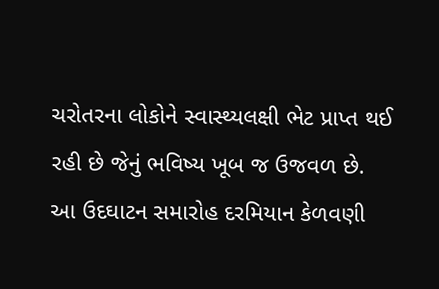ચરોતરના લોકોને સ્વાસ્થ્યલક્ષી ભેટ પ્રાપ્ત થઈ રહી છે જેનું ભવિષ્ય ખૂબ જ ઉજવળ છે.
આ ઉદઘાટન સમારોહ દરમિયાન કેળવણી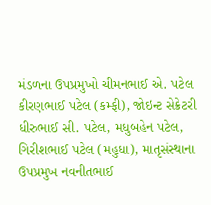મંડળના ઉપપ્રમુખો ચીમનભાઈ એ. પટેલ કીરણભાઈ પટેલ (કમ્ફી), જોઇન્ટ સેક્રેટરી ધીરુભાઈ સી. પટેલ, મધુબહેન પટેલ, ગિરીશભાઈ પટેલ (મહુધા), માતૃસંસ્થાના ઉપપ્રમુખ નવનીતભાઈ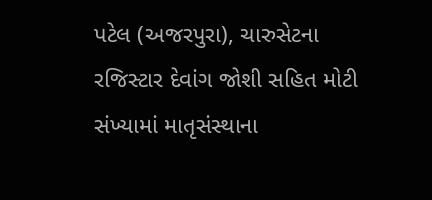પટેલ (અજરપુરા), ચારુસેટના રજિસ્ટાર દેવાંગ જોશી સહિત મોટી સંખ્યામાં માતૃસંસ્થાના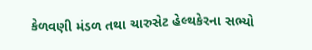કેળવણી મંડળ તથા ચારુસેટ હેલ્થકેરના સભ્યો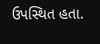ઉપસ્થિત હતા.